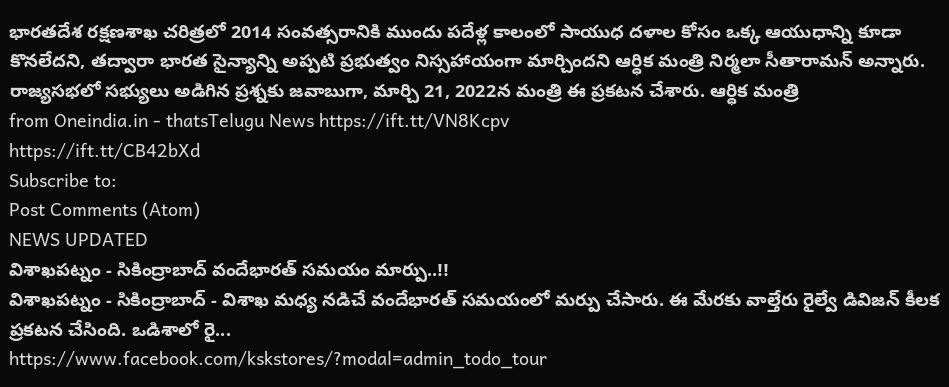భారతదేశ రక్షణశాఖ చరిత్రలో 2014 సంవత్సరానికి ముందు పదేళ్ల కాలంలో సాయుధ దళాల కోసం ఒక్క ఆయుధాన్ని కూడా కొనలేదని, తద్వారా భారత సైన్యాన్ని అప్పటి ప్రభుత్వం నిస్సహాయంగా మార్చిందని ఆర్ధిక మంత్రి నిర్మలా సీతారామన్ అన్నారు. రాజ్యసభలో సభ్యులు అడిగిన ప్రశ్నకు జవాబుగా, మార్చి 21, 2022న మంత్రి ఈ ప్రకటన చేశారు. ఆర్ధిక మంత్రి
from Oneindia.in - thatsTelugu News https://ift.tt/VN8Kcpv
https://ift.tt/CB42bXd
Subscribe to:
Post Comments (Atom)
NEWS UPDATED
విశాఖపట్నం - సికింద్రాబాద్ వందేభారత్ సమయం మార్పు..!!
విశాఖపట్నం - సికింద్రాబాద్ - విశాఖ మధ్య నడిచే వందేభారత్ సమయంలో మర్పు చేసారు. ఈ మేరకు వాల్తేరు రైల్వే డివిజన్ కీలక ప్రకటన చేసింది. ఒడిశాలో రై...
https://www.facebook.com/kskstores/?modal=admin_todo_tour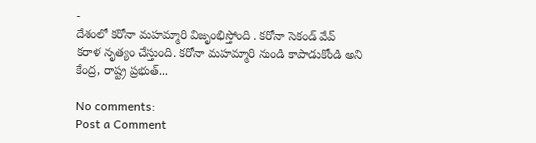-
దేశంలో కరోనా మహమ్మారి విజృంభిస్తోంది . కరోనా సెకండ్ వేవ్ కరాళ నృత్యం చేస్తుంది. కరోనా మహమ్మారి నుండి కాపాడుకోండి అని కేంద్ర, రాష్ట్ర ప్రభుత్...

No comments:
Post a Comment